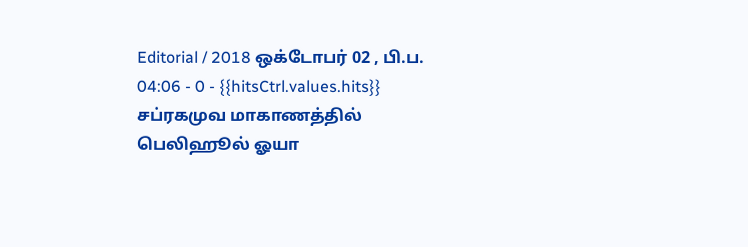Editorial / 2018 ஒக்டோபர் 02 , பி.ப. 04:06 - 0 - {{hitsCtrl.values.hits}}
சப்ரகமுவ மாகாணத்தில் பெலிஹூல் ஓயா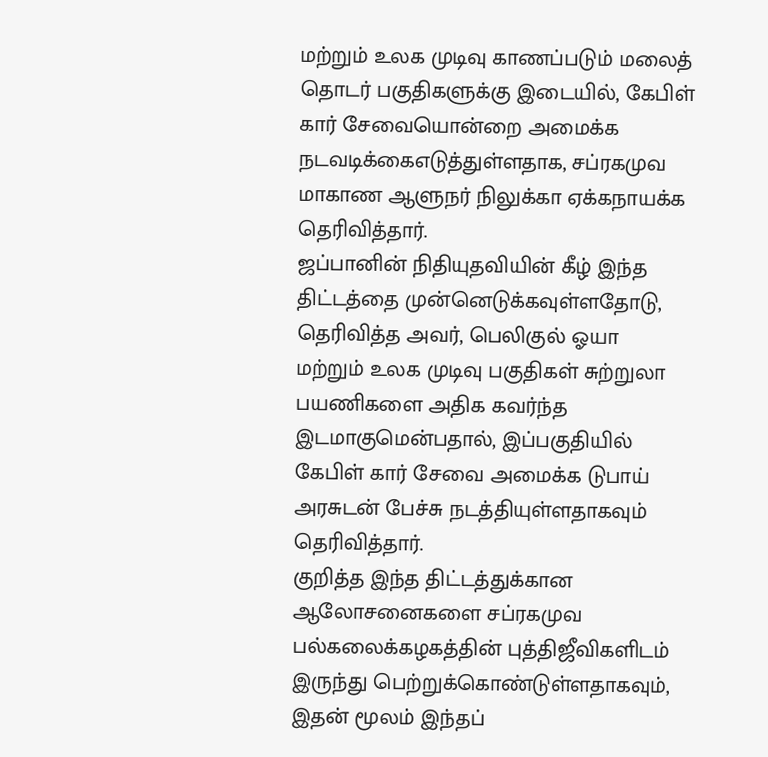மற்றும் உலக முடிவு காணப்படும் மலைத் தொடர் பகுதிகளுக்கு இடையில், கேபிள் கார் சேவையொன்றை அமைக்க நடவடிக்கைஎடுத்துள்ளதாக, சப்ரகமுவ மாகாண ஆளுநர் நிலுக்கா ஏக்கநாயக்க தெரிவித்தார்.
ஜப்பானின் நிதியுதவியின் கீழ் இந்த திட்டத்தை முன்னெடுக்கவுள்ளதோடு, தெரிவித்த அவர், பெலிகுல் ஓயா மற்றும் உலக முடிவு பகுதிகள் சுற்றுலா பயணிகளை அதிக கவர்ந்த இடமாகுமென்பதால், இப்பகுதியில் கேபிள் கார் சேவை அமைக்க டுபாய் அரசுடன் பேச்சு நடத்தியுள்ளதாகவும் தெரிவித்தார்.
குறித்த இந்த திட்டத்துக்கான ஆலோசனைகளை சப்ரகமுவ பல்கலைக்கழகத்தின் புத்திஜீவிகளிடம் இருந்து பெற்றுக்கொண்டுள்ளதாகவும், இதன் மூலம் இந்தப்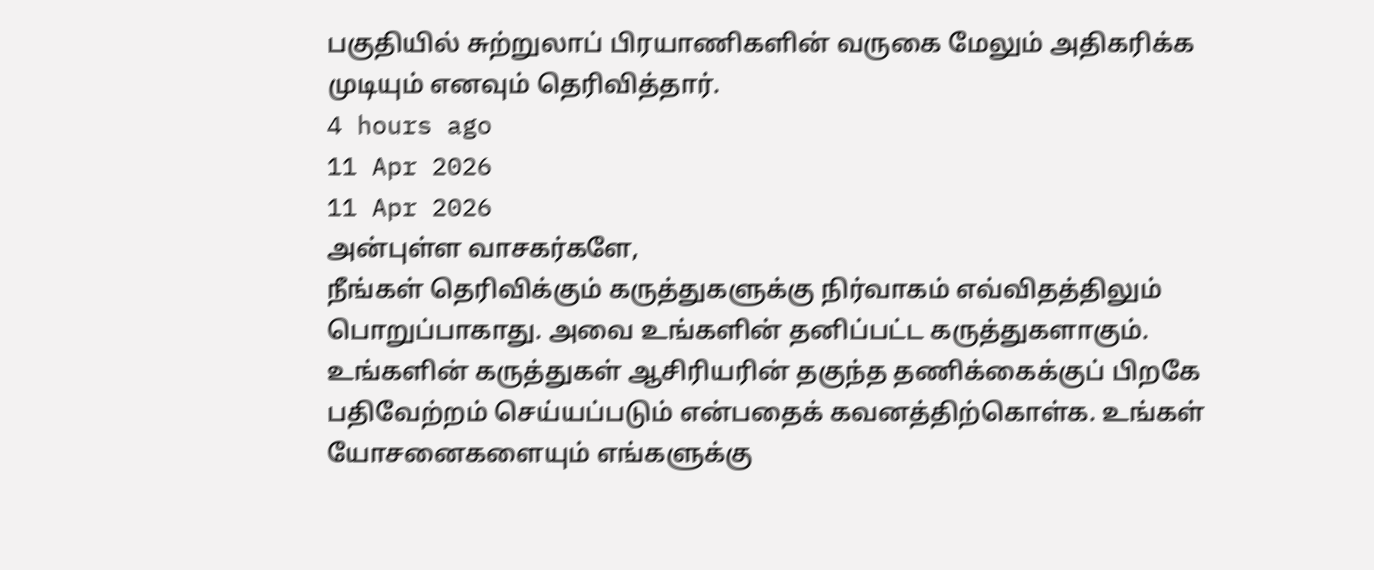பகுதியில் சுற்றுலாப் பிரயாணிகளின் வருகை மேலும் அதிகரிக்க முடியும் எனவும் தெரிவித்தார்.
4 hours ago
11 Apr 2026
11 Apr 2026
அன்புள்ள வாசகர்களே,
நீங்கள் தெரிவிக்கும் கருத்துகளுக்கு நிர்வாகம் எவ்விதத்திலும் பொறுப்பாகாது. அவை உங்களின் தனிப்பட்ட கருத்துகளாகும். உங்களின் கருத்துகள் ஆசிரியரின் தகுந்த தணிக்கைக்குப் பிறகே பதிவேற்றம் செய்யப்படும் என்பதைக் கவனத்திற்கொள்க. உங்கள் யோசனைகளையும் எங்களுக்கு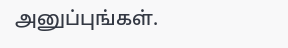அனுப்புங்கள்.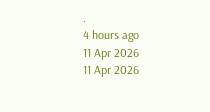.
4 hours ago
11 Apr 2026
11 Apr 2026